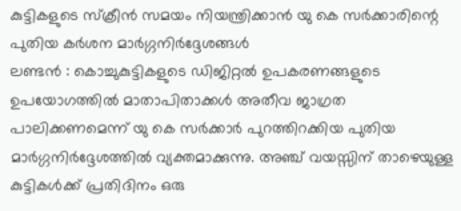കുട്ടികളുടെ സ്ക്രീൻ സമയം നിയന്ത്രിക്കാൻ യു കെ സർക്കാരിന്റെ പുതിയ കർശന മാർഗ്ഗനിർദ്ദേശങ്ങൾ
ലണ്ടൻ : കൊച്ചുകുട്ടികളുടെ ഡിജിറ്റൽ ഉപകരണങ്ങളുടെ ഉപയോഗത്തിൽ മാതാപിതാക്കൾ അതീവ ജാഗ്രത പാലിക്കണമെന്ന് യു കെ സർക്കാർ പുറത്തിറക്കിയ പുതിയ മാർഗ്ഗനിർദ്ദേശത്തിൽ വ്യക്തമാക്കുന്നു. അഞ്ച് വയസ്സിന് താഴെയുള്ള കുട്ടികൾക്ക് പ്രതിദിനം ഒരു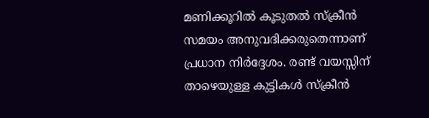മണിക്കൂറിൽ കൂടുതൽ സ്ക്രീൻ സമയം അനുവദിക്കരുതെന്നാണ് പ്രധാന നിർദ്ദേശം. രണ്ട് വയസ്സിന് താഴെയുള്ള കുട്ടികൾ സ്ക്രീൻ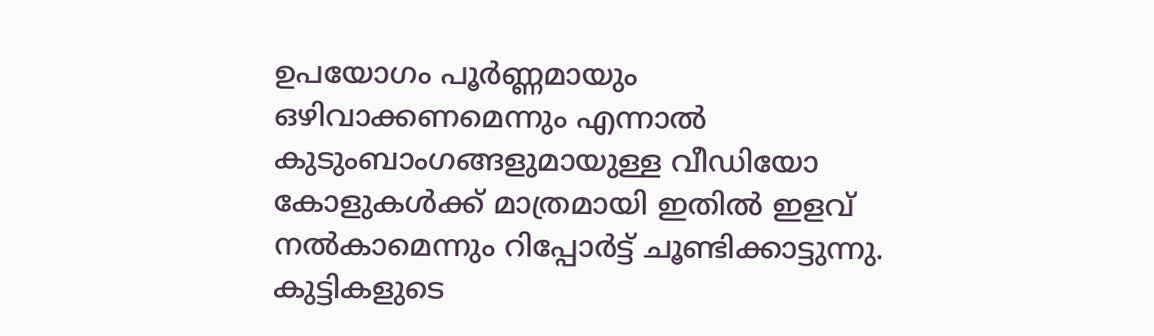ഉപയോഗം പൂർണ്ണമായും ഒഴിവാക്കണമെന്നും എന്നാൽ കുടുംബാംഗങ്ങളുമായുള്ള വീഡിയോ കോളുകൾക്ക് മാത്രമായി ഇതിൽ ഇളവ് നൽകാമെന്നും റിപ്പോർട്ട് ചൂണ്ടിക്കാട്ടുന്നു. കുട്ടികളുടെ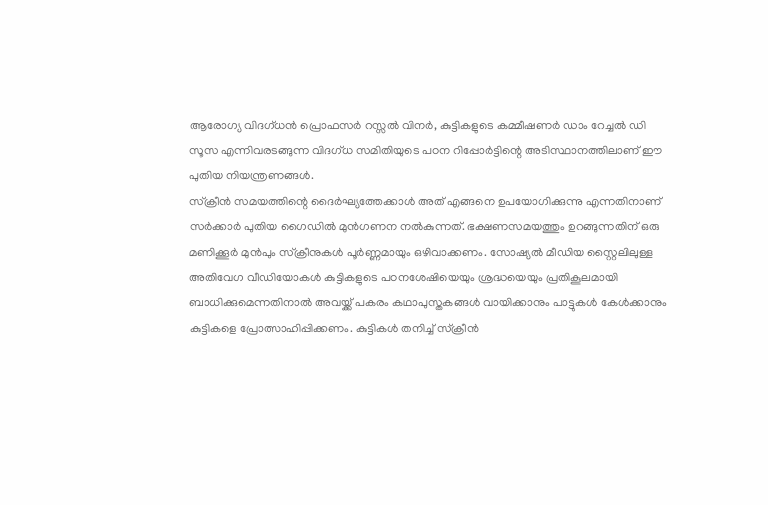ആരോഗ്യ വിദഗ്ധൻ പ്രൊഫസർ റസ്സൽ വിനർ, കുട്ടികളുടെ കമ്മീഷണർ ഡാം റേച്ചൽ ഡി സൂസ എന്നിവരടങ്ങുന്ന വിദഗ്ധ സമിതിയുടെ പഠന റിപ്പോർട്ടിന്റെ അടിസ്ഥാനത്തിലാണ് ഈ പുതിയ നിയന്ത്രണങ്ങൾ.
സ്ക്രീൻ സമയത്തിന്റെ ദൈർഘ്യത്തേക്കാൾ അത് എങ്ങനെ ഉപയോഗിക്കുന്നു എന്നതിനാണ് സർക്കാർ പുതിയ ഗൈഡിൽ മുൻഗണന നൽകുന്നത്. ഭക്ഷണസമയത്തും ഉറങ്ങുന്നതിന് ഒരു മണിക്കൂർ മുൻപും സ്ക്രീനുകൾ പൂർണ്ണമായും ഒഴിവാക്കണം. സോഷ്യൽ മീഡിയ സ്റ്റൈലിലുള്ള അതിവേഗ വീഡിയോകൾ കുട്ടികളുടെ പഠനശേഷിയെയും ശ്രദ്ധയെയും പ്രതികൂലമായി ബാധിക്കുമെന്നതിനാൽ അവയ്ക്ക് പകരം കഥാപുസ്തകങ്ങൾ വായിക്കാനും പാട്ടുകൾ കേൾക്കാനും കുട്ടികളെ പ്രോത്സാഹിപ്പിക്കണം. കുട്ടികൾ തനിച്ച് സ്ക്രീൻ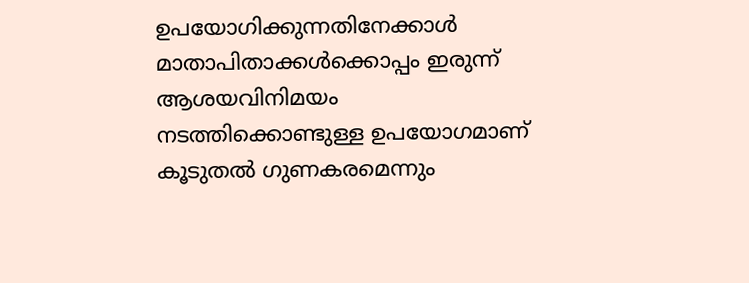ഉപയോഗിക്കുന്നതിനേക്കാൾ മാതാപിതാക്കൾക്കൊപ്പം ഇരുന്ന് ആശയവിനിമയം നടത്തിക്കൊണ്ടുള്ള ഉപയോഗമാണ് കൂടുതൽ ഗുണകരമെന്നും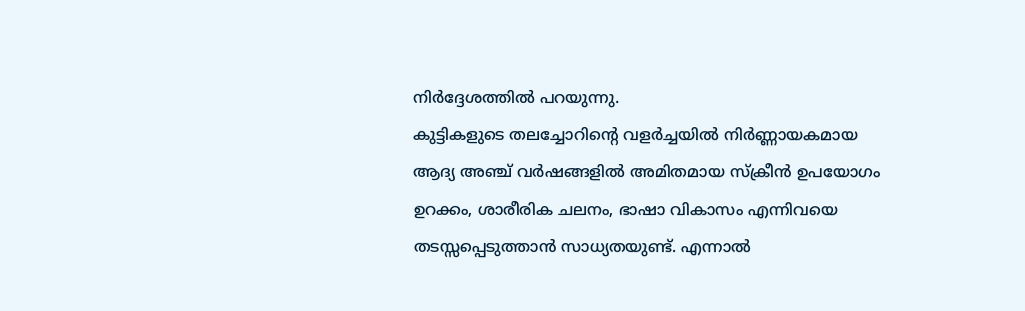നിർദ്ദേശത്തിൽ പറയുന്നു.
കുട്ടികളുടെ തലച്ചോറിന്റെ വളർച്ചയിൽ നിർണ്ണായകമായ ആദ്യ അഞ്ച് വർഷങ്ങളിൽ അമിതമായ സ്ക്രീൻ ഉപയോഗം ഉറക്കം, ശാരീരിക ചലനം, ഭാഷാ വികാസം എന്നിവയെ തടസ്സപ്പെടുത്താൻ സാധ്യതയുണ്ട്. എന്നാൽ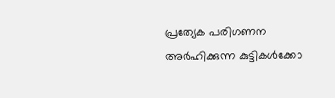പ്രത്യേക പരിഗണന അർഹിക്കുന്ന കുട്ടികൾക്കോ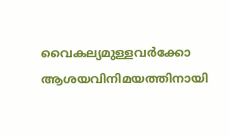വൈകല്യമുള്ളവർക്കോ ആശയവിനിമയത്തിനായി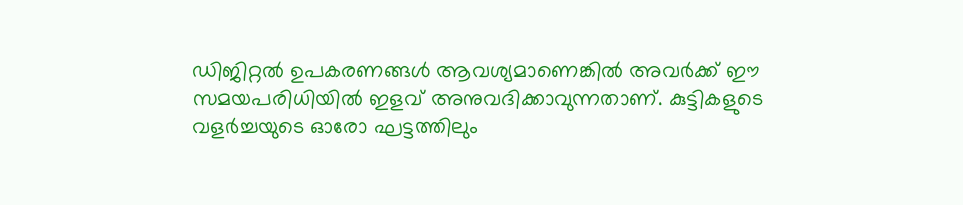ഡിജിറ്റൽ ഉപകരണങ്ങൾ ആവശ്യമാണെങ്കിൽ അവർക്ക് ഈ സമയപരിധിയിൽ ഇളവ് അനുവദിക്കാവുന്നതാണ്. കുട്ടികളുടെ വളർച്ചയുടെ ഓരോ ഘട്ടത്തിലും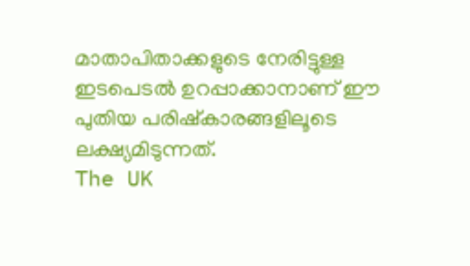മാതാപിതാക്കളുടെ നേരിട്ടുള്ള ഇടപെടൽ ഉറപ്പാക്കാനാണ് ഈ പുതിയ പരിഷ്കാരങ്ങളിലൂടെ ലക്ഷ്യമിടുന്നത്.
The UK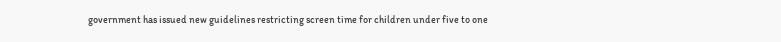government has issued new guidelines restricting screen time for children under five to one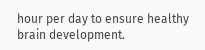hour per day to ensure healthy brain development.